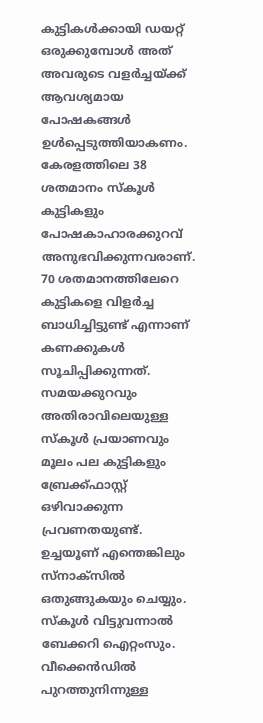കുട്ടികൾക്കായി ഡയറ്റ് ഒരുക്കുമ്പോൾ അത് അവരുടെ വളർച്ചയ്ക്ക് ആവശ്യമായ പോഷകങ്ങൾ ഉൾപ്പെടുത്തിയാകണം. കേരളത്തിലെ 38 ശതമാനം സ്കൂൾ കുട്ടികളും പോഷകാഹാരക്കുറവ് അനുഭവിക്കുന്നവരാണ്. 70 ശതമാനത്തിലേറെ കുട്ടികളെ വിളർച്ച ബാധിച്ചിട്ടുണ്ട് എന്നാണ് കണക്കുകൾ സൂചിപ്പിക്കുന്നത്.
സമയക്കുറവും അതിരാവിലെയുള്ള സ്കൂൾ പ്രയാണവും മൂലം പല കുട്ടികളും ബ്രേക്ക്ഫാസ്റ്റ് ഒഴിവാക്കുന്ന പ്രവണതയുണ്ട്. ഉച്ചയൂണ് എന്തെങ്കിലും സ്നാക്സിൽ ഒതുങ്ങുകയും ചെയ്യും. സ്കൂൾ വിട്ടുവന്നാൽ ബേക്കറി ഐറ്റംസും. വീക്കെൻഡിൽ പുറത്തുനിന്നുള്ള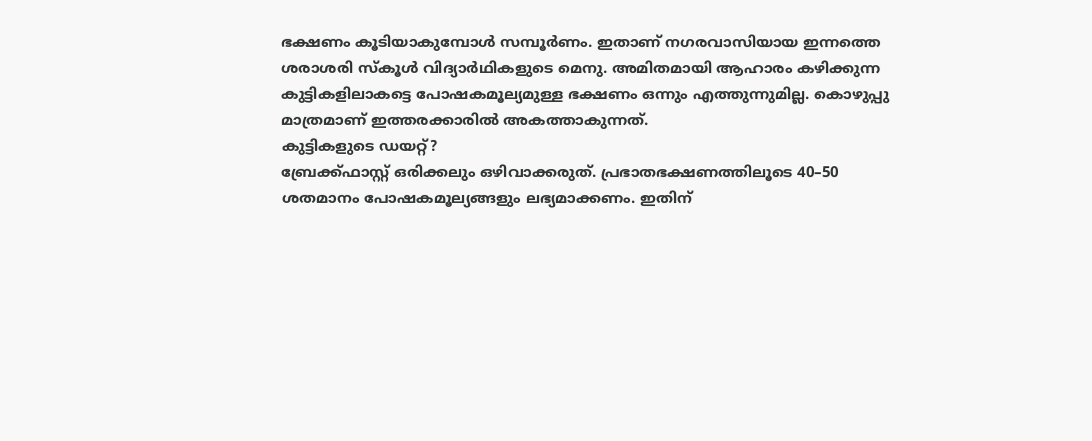ഭക്ഷണം കൂടിയാകുമ്പോൾ സമ്പൂർണം. ഇതാണ് നഗരവാസിയായ ഇന്നത്തെ ശരാശരി സ്കൂൾ വിദ്യാർഥികളുടെ മെനു. അമിതമായി ആഹാരം കഴിക്കുന്ന കുട്ടികളിലാകട്ടെ പോഷകമൂല്യമുള്ള ഭക്ഷണം ഒന്നും എത്തുന്നുമില്ല. കൊഴുപ്പു മാത്രമാണ് ഇത്തരക്കാരിൽ അകത്താകുന്നത്.
കുട്ടികളുടെ ഡയറ്റ്?
ബ്രേക്ക്ഫാസ്റ്റ് ഒരിക്കലും ഒഴിവാക്കരുത്. പ്രഭാതഭക്ഷണത്തിലൂടെ 40–50 ശതമാനം പോഷകമൂല്യങ്ങളും ലഭ്യമാക്കണം. ഇതിന്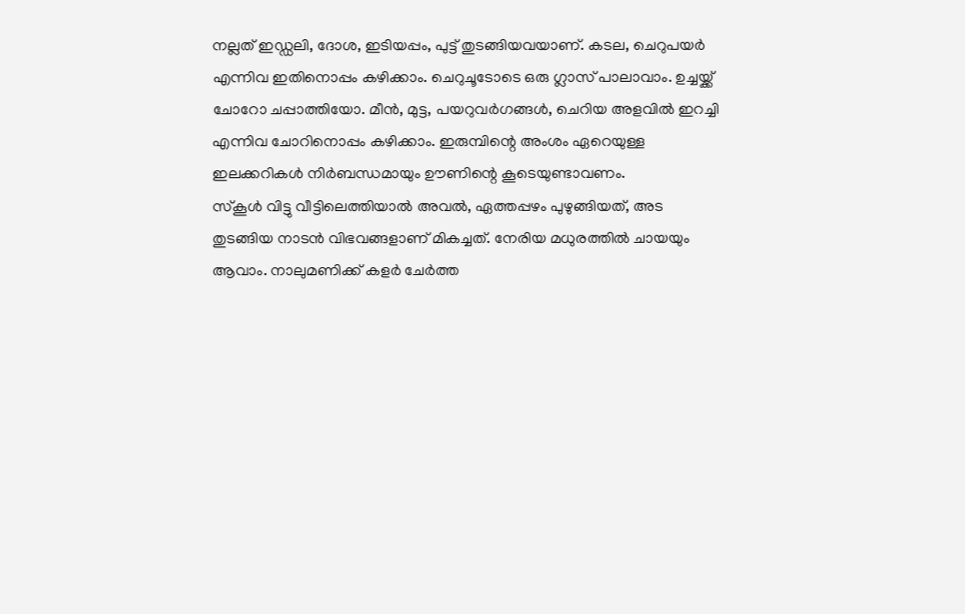നല്ലത് ഇഡ്ഡലി, ദോശ, ഇടിയപ്പം, പുട്ട് തുടങ്ങിയവയാണ്. കടല, ചെറുപയർ എന്നിവ ഇതിനൊപ്പം കഴിക്കാം. ചെറുചൂടോടെ ഒരു ഗ്ലാസ് പാലാവാം. ഉച്ചയ്ക്ക് ചോറോ ചപ്പാത്തിയോ. മീൻ, മുട്ട, പയറുവർഗങ്ങൾ, ചെറിയ അളവിൽ ഇറച്ചി എന്നിവ ചോറിനൊപ്പം കഴിക്കാം. ഇരുമ്പിന്റെ അംശം ഏറെയുള്ള ഇലക്കറികൾ നിർബന്ധമായും ഊണിന്റെ കൂടെയുണ്ടാവണം.
സ്കൂൾ വിട്ടു വീട്ടിലെത്തിയാൽ അവൽ, ഏത്തപ്പഴം പുഴുങ്ങിയത്, അട തുടങ്ങിയ നാടൻ വിഭവങ്ങളാണ് മികച്ചത്. നേരിയ മധുരത്തിൽ ചായയും ആവാം. നാലുമണിക്ക് കളർ ചേർത്ത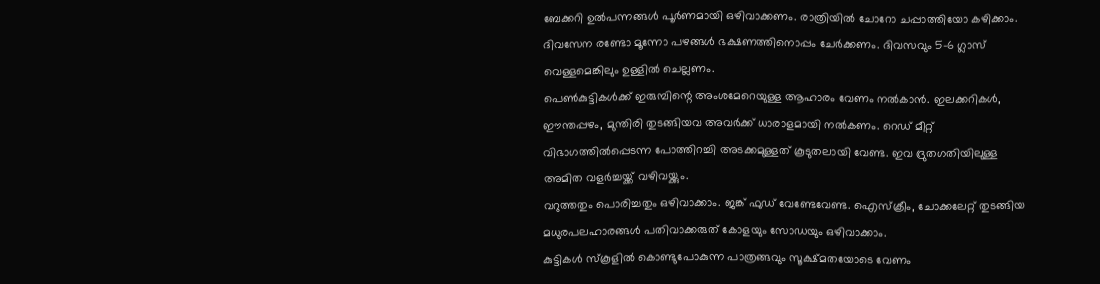ബേക്കറി ഉൽപന്നങ്ങൾ പൂർണമായി ഒഴിവാക്കണം. രാത്രിയിൽ ചോറോ ചപ്പാത്തിയോ കഴിക്കാം. ദിവസേന രണ്ടോ മൂന്നോ പഴങ്ങൾ ഭക്ഷണത്തിനൊപ്പം ചേർക്കണം. ദിവസവും 5–6 ഗ്ലാസ് വെള്ളമെങ്കിലും ഉള്ളിൽ ചെല്ലണം.
പെൺകുട്ടികൾക്ക് ഇരുമ്പിന്റെ അംശമേറെയുള്ള ആഹാരം വേണം നൽകാൻ. ഇലക്കറികൾ, ഈന്തപ്പഴം, മുന്തിരി തുടങ്ങിയവ അവർക്ക് ധാരാളമായി നൽകണം. റെഡ് മീറ്റ് വിഭാഗത്തിൽപ്പെടന്ന പോത്തിറച്ചി അടക്കമുള്ളത് കൂടുതലായി വേണ്ട. ഇവ ദ്രുതഗതിയിലുള്ള അമിത വളർച്ചയ്ക്ക് വഴിവയ്ക്കും.
വറുത്തതും പൊരിച്ചതും ഒഴിവാക്കാം. ജങ്ക് ഫുഡ് വേണ്ടേവേണ്ട. ഐസ്ക്രീം, ചോക്കലേറ്റ് തുടങ്ങിയ മധുരപലഹാരങ്ങൾ പതിവാക്കരുത് കോളയും സോഡയും ഒഴിവാക്കാം.
കുട്ടികൾ സ്കൂളിൽ കൊണ്ടുപോകുന്ന പാത്രങ്ങവും സൂക്ഷ്മതയോടെ വേണം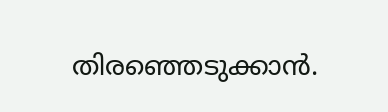തിരഞ്ഞെടുക്കാൻ.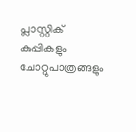പ്ലാസ്റ്റിക് കുപ്പികളും ചോറ്റുപാത്രങ്ങളും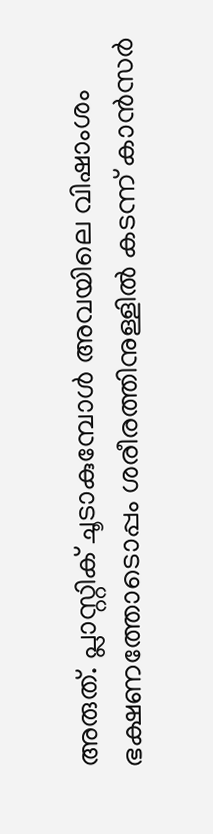അരുത്. പ്ലാസ്റ്റിക് ചൂടാകുമ്പോൾ അവയിലെ വിഷാംശം ഭക്ഷണത്തോടൊപ്പം ശരീരത്തിനുള്ളിൽ കടന്ന് കാൻസർ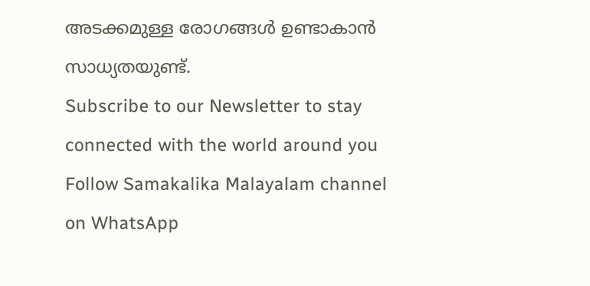അടക്കമുള്ള രോഗങ്ങൾ ഉണ്ടാകാൻ സാധ്യതയുണ്ട്.
Subscribe to our Newsletter to stay connected with the world around you
Follow Samakalika Malayalam channel on WhatsApp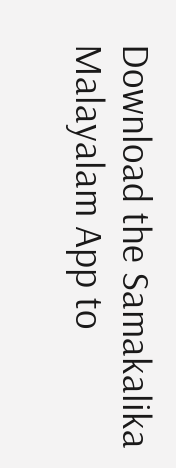Download the Samakalika Malayalam App to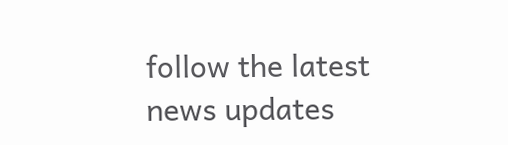follow the latest news updates